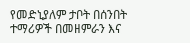የመድኒያለም ታቦት በሰንበት ተማሪዎች በመዘምራን እና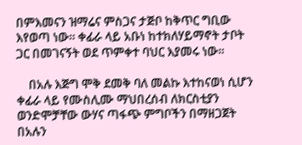በምእመናን ዝማሬና ምስጋና ታጅቦ ከቅጥር ግቢው እየወጣ ነው። ቀፊራ ላይ አቡነ ከተክለሃይማኖት ታቦት ጋር በመገናኝት ወደ ጥምቀተ ባህር እያመሩ ነው።

    በአሉ እጅግ ሞቅ ደመቅ ባለ መልኩ እተከናወነ ሲሆን ቀፊራ ላይ የሙስሊሙ ማህበረሰብ ለክርስቲያን ወንድሞቻቸው ውሃና ጣፋጭ ምግቦችን በማዘጋጀት በአሉን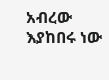አብረው እያከበሩ ነው